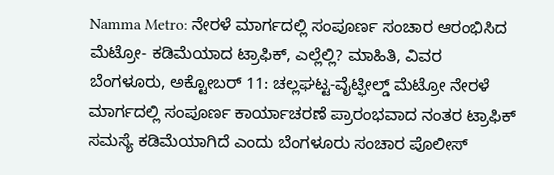Namma Metro: ನೇರಳೆ ಮಾರ್ಗದಲ್ಲಿ ಸಂಪೂರ್ಣ ಸಂಚಾರ ಆರಂಭಿಸಿದ ಮೆಟ್ರೋ- ಕಡಿಮೆಯಾದ ಟ್ರಾಫಿಕ್, ಎಲ್ಲೆಲ್ಲಿ? ಮಾಹಿತಿ, ವಿವರ
ಬೆಂಗಳೂರು, ಅಕ್ಟೋಬರ್ 11: ಚಲ್ಲಘಟ್ಟ-ವೈಟ್ಫೀಲ್ಡ್ ಮೆಟ್ರೋ ನೇರಳೆ ಮಾರ್ಗದಲ್ಲಿ ಸಂಪೂರ್ಣ ಕಾರ್ಯಾಚರಣೆ ಪ್ರಾರಂಭವಾದ ನಂತರ ಟ್ರಾಫಿಕ್ ಸಮಸ್ಯೆ ಕಡಿಮೆಯಾಗಿದೆ ಎಂದು ಬೆಂಗಳೂರು ಸಂಚಾರ ಪೊಲೀಸ್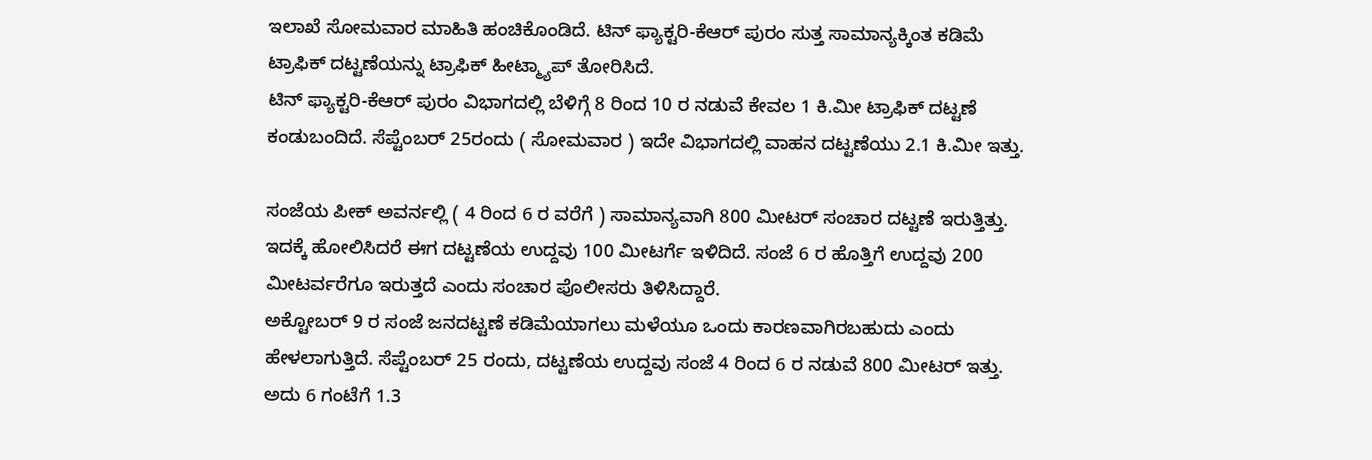ಇಲಾಖೆ ಸೋಮವಾರ ಮಾಹಿತಿ ಹಂಚಿಕೊಂಡಿದೆ. ಟಿನ್ ಫ್ಯಾಕ್ಟರಿ-ಕೆಆರ್ ಪುರಂ ಸುತ್ತ ಸಾಮಾನ್ಯಕ್ಕಿಂತ ಕಡಿಮೆ ಟ್ರಾಫಿಕ್ ದಟ್ಟಣೆಯನ್ನು ಟ್ರಾಫಿಕ್ ಹೀಟ್ಮ್ಯಾಪ್ ತೋರಿಸಿದೆ.
ಟಿನ್ ಫ್ಯಾಕ್ಟರಿ-ಕೆಆರ್ ಪುರಂ ವಿಭಾಗದಲ್ಲಿ ಬೆಳಿಗ್ಗೆ 8 ರಿಂದ 10 ರ ನಡುವೆ ಕೇವಲ 1 ಕಿ.ಮೀ ಟ್ರಾಫಿಕ್ ದಟ್ಟಣೆ ಕಂಡುಬಂದಿದೆ. ಸೆಪ್ಟೆಂಬರ್ 25ರಂದು ( ಸೋಮವಾರ ) ಇದೇ ವಿಭಾಗದಲ್ಲಿ ವಾಹನ ದಟ್ಟಣೆಯು 2.1 ಕಿ.ಮೀ ಇತ್ತು.

ಸಂಜೆಯ ಪೀಕ್ ಅವರ್ನಲ್ಲಿ ( 4 ರಿಂದ 6 ರ ವರೆಗೆ ) ಸಾಮಾನ್ಯವಾಗಿ 800 ಮೀಟರ್ ಸಂಚಾರ ದಟ್ಟಣೆ ಇರುತ್ತಿತ್ತು. ಇದಕ್ಕೆ ಹೋಲಿಸಿದರೆ ಈಗ ದಟ್ಟಣೆಯ ಉದ್ದವು 100 ಮೀಟರ್ಗೆ ಇಳಿದಿದೆ. ಸಂಜೆ 6 ರ ಹೊತ್ತಿಗೆ ಉದ್ದವು 200 ಮೀಟರ್ವರೆಗೂ ಇರುತ್ತದೆ ಎಂದು ಸಂಚಾರ ಪೊಲೀಸರು ತಿಳಿಸಿದ್ದಾರೆ.
ಅಕ್ಟೋಬರ್ 9 ರ ಸಂಜೆ ಜನದಟ್ಟಣೆ ಕಡಿಮೆಯಾಗಲು ಮಳೆಯೂ ಒಂದು ಕಾರಣವಾಗಿರಬಹುದು ಎಂದು ಹೇಳಲಾಗುತ್ತಿದೆ. ಸೆಪ್ಟೆಂಬರ್ 25 ರಂದು, ದಟ್ಟಣೆಯ ಉದ್ದವು ಸಂಜೆ 4 ರಿಂದ 6 ರ ನಡುವೆ 800 ಮೀಟರ್ ಇತ್ತು. ಅದು 6 ಗಂಟೆಗೆ 1.3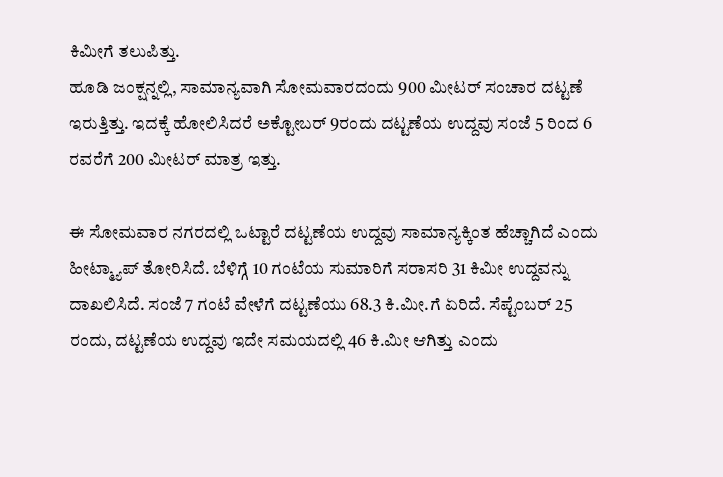ಕಿಮೀಗೆ ತಲುಪಿತ್ತು.
ಹೂಡಿ ಜಂಕ್ಷನ್ನಲ್ಲಿ, ಸಾಮಾನ್ಯವಾಗಿ ಸೋಮವಾರದಂದು 900 ಮೀಟರ್ ಸಂಚಾರ ದಟ್ಟಣೆ ಇರುತ್ತಿತ್ತು. ಇದಕ್ಕೆ ಹೋಲಿಸಿದರೆ ಅಕ್ಟೋಬರ್ 9ರಂದು ದಟ್ಟಣೆಯ ಉದ್ದವು ಸಂಜೆ 5 ರಿಂದ 6 ರವರೆಗೆ 200 ಮೀಟರ್ ಮಾತ್ರ ಇತ್ತು.

ಈ ಸೋಮವಾರ ನಗರದಲ್ಲಿ ಒಟ್ಟಾರೆ ದಟ್ಟಣೆಯ ಉದ್ದವು ಸಾಮಾನ್ಯಕ್ಕಿಂತ ಹೆಚ್ಚಾಗಿದೆ ಎಂದು ಹೀಟ್ಮ್ಯಾಪ್ ತೋರಿಸಿದೆ. ಬೆಳಿಗ್ಗೆ 10 ಗಂಟೆಯ ಸುಮಾರಿಗೆ ಸರಾಸರಿ 31 ಕಿಮೀ ಉದ್ದವನ್ನು ದಾಖಲಿಸಿದೆ. ಸಂಜೆ 7 ಗಂಟೆ ವೇಳೆಗೆ ದಟ್ಟಣೆಯು 68.3 ಕಿ.ಮೀ.ಗೆ ಏರಿದೆ. ಸೆಪ್ಟೆಂಬರ್ 25 ರಂದು, ದಟ್ಟಣೆಯ ಉದ್ದವು ಇದೇ ಸಮಯದಲ್ಲಿ 46 ಕಿ.ಮೀ ಆಗಿತ್ತು ಎಂದು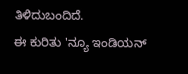ತಿಳಿದುಬಂದಿದೆ.
ಈ ಕುರಿತು 'ನ್ಯೂ ಇಂಡಿಯನ್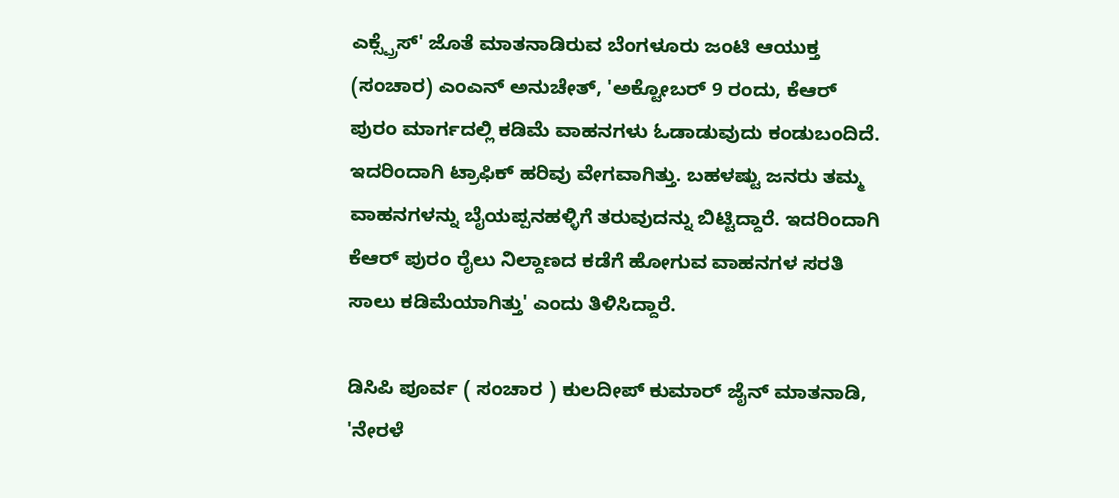ಎಕ್ಸ್ಪ್ರೆಸ್' ಜೊತೆ ಮಾತನಾಡಿರುವ ಬೆಂಗಳೂರು ಜಂಟಿ ಆಯುಕ್ತ (ಸಂಚಾರ) ಎಂಎನ್ ಅನುಚೇತ್, 'ಅಕ್ಟೋಬರ್ 9 ರಂದು, ಕೆಆರ್ ಪುರಂ ಮಾರ್ಗದಲ್ಲಿ ಕಡಿಮೆ ವಾಹನಗಳು ಓಡಾಡುವುದು ಕಂಡುಬಂದಿದೆ. ಇದರಿಂದಾಗಿ ಟ್ರಾಫಿಕ್ ಹರಿವು ವೇಗವಾಗಿತ್ತು. ಬಹಳಷ್ಟು ಜನರು ತಮ್ಮ ವಾಹನಗಳನ್ನು ಬೈಯಪ್ಪನಹಳ್ಳಿಗೆ ತರುವುದನ್ನು ಬಿಟ್ಟಿದ್ದಾರೆ. ಇದರಿಂದಾಗಿ ಕೆಆರ್ ಪುರಂ ರೈಲು ನಿಲ್ದಾಣದ ಕಡೆಗೆ ಹೋಗುವ ವಾಹನಗಳ ಸರತಿ ಸಾಲು ಕಡಿಮೆಯಾಗಿತ್ತು' ಎಂದು ತಿಳಿಸಿದ್ದಾರೆ.

ಡಿಸಿಪಿ ಪೂರ್ವ ( ಸಂಚಾರ ) ಕುಲದೀಪ್ ಕುಮಾರ್ ಜೈನ್ ಮಾತನಾಡಿ, 'ನೇರಳೆ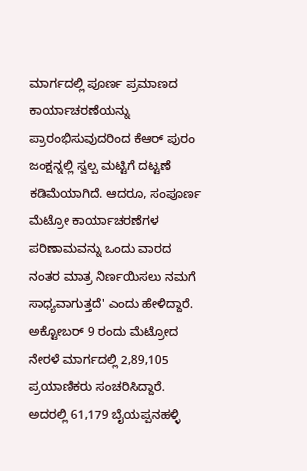ಮಾರ್ಗದಲ್ಲಿ ಪೂರ್ಣ ಪ್ರಮಾಣದ ಕಾರ್ಯಾಚರಣೆಯನ್ನು ಪ್ರಾರಂಭಿಸುವುದರಿಂದ ಕೆಆರ್ ಪುರಂ ಜಂಕ್ಷನ್ನಲ್ಲಿ ಸ್ವಲ್ಪ ಮಟ್ಟಿಗೆ ದಟ್ಟಣೆ ಕಡಿಮೆಯಾಗಿದೆ. ಆದರೂ, ಸಂಪೂರ್ಣ ಮೆಟ್ರೋ ಕಾರ್ಯಾಚರಣೆಗಳ ಪರಿಣಾಮವನ್ನು ಒಂದು ವಾರದ ನಂತರ ಮಾತ್ರ ನಿರ್ಣಯಿಸಲು ನಮಗೆ ಸಾಧ್ಯವಾಗುತ್ತದೆ' ಎಂದು ಹೇಳಿದ್ದಾರೆ.
ಅಕ್ಟೋಬರ್ 9 ರಂದು ಮೆಟ್ರೋದ ನೇರಳೆ ಮಾರ್ಗದಲ್ಲಿ 2,89,105 ಪ್ರಯಾಣಿಕರು ಸಂಚರಿಸಿದ್ದಾರೆ. ಅದರಲ್ಲಿ 61,179 ಬೈಯಪ್ಪನಹಳ್ಳಿ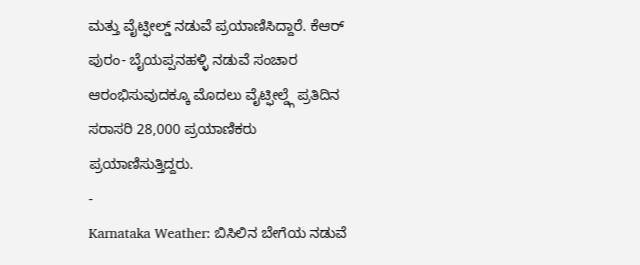ಮತ್ತು ವೈಟ್ಫೀಲ್ಡ್ ನಡುವೆ ಪ್ರಯಾಣಿಸಿದ್ದಾರೆ. ಕೆಆರ್ ಪುರಂ- ಬೈಯಪ್ಪನಹಳ್ಳಿ ನಡುವೆ ಸಂಚಾರ ಆರಂಭಿಸುವುದಕ್ಕೂ ಮೊದಲು ವೈಟ್ಫೀಲ್ಡ್ಗೆ ಪ್ರತಿದಿನ ಸರಾಸರಿ 28,000 ಪ್ರಯಾಣಿಕರು ಪ್ರಯಾಣಿಸುತ್ತಿದ್ದರು.
-
Karnataka Weather: ಬಿಸಿಲಿನ ಬೇಗೆಯ ನಡುವೆ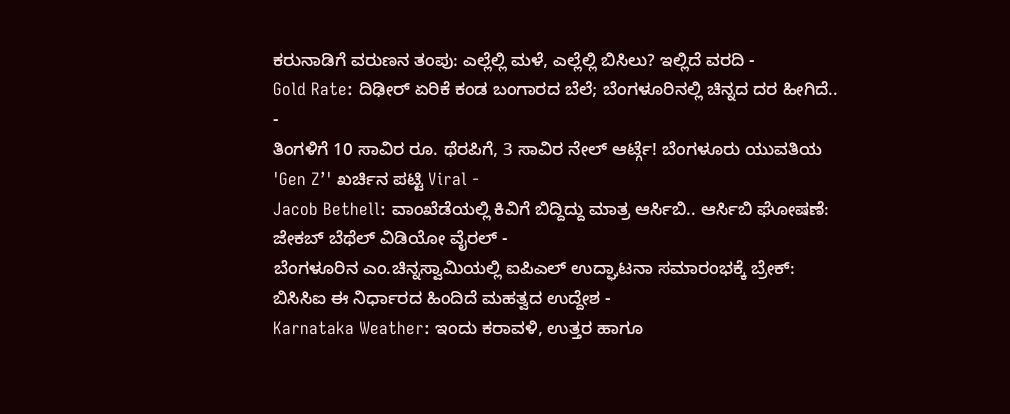ಕರುನಾಡಿಗೆ ವರುಣನ ತಂಪು: ಎಲ್ಲೆಲ್ಲಿ ಮಳೆ, ಎಲ್ಲೆಲ್ಲಿ ಬಿಸಿಲು? ಇಲ್ಲಿದೆ ವರದಿ -
Gold Rate: ದಿಢೀರ್ ಏರಿಕೆ ಕಂಡ ಬಂಗಾರದ ಬೆಲೆ; ಬೆಂಗಳೂರಿನಲ್ಲಿ ಚಿನ್ನದ ದರ ಹೀಗಿದೆ.. -
ತಿಂಗಳಿಗೆ 10 ಸಾವಿರ ರೂ. ಥೆರಪಿಗೆ, 3 ಸಾವಿರ ನೇಲ್ ಆರ್ಟ್ಗೆ! ಬೆಂಗಳೂರು ಯುವತಿಯ 'Gen Z’' ಖರ್ಚಿನ ಪಟ್ಟಿ Viral -
Jacob Bethell: ವಾಂಖೆಡೆಯಲ್ಲಿ ಕಿವಿಗೆ ಬಿದ್ದಿದ್ದು ಮಾತ್ರ ಆರ್ಸಿಬಿ.. ಆರ್ಸಿಬಿ ಘೋಷಣೆ: ಜೇಕಬ್ ಬೆಥೆಲ್ ವಿಡಿಯೋ ವೈರಲ್ -
ಬೆಂಗಳೂರಿನ ಎಂ.ಚಿನ್ನಸ್ವಾಮಿಯಲ್ಲಿ ಐಪಿಎಲ್ ಉದ್ಘಾಟನಾ ಸಮಾರಂಭಕ್ಕೆ ಬ್ರೇಕ್: ಬಿಸಿಸಿಐ ಈ ನಿರ್ಧಾರದ ಹಿಂದಿದೆ ಮಹತ್ವದ ಉದ್ದೇಶ -
Karnataka Weather: ಇಂದು ಕರಾವಳಿ, ಉತ್ತರ ಹಾಗೂ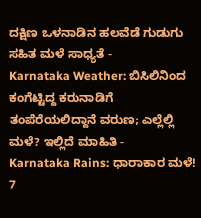ದಕ್ಷಿಣ ಒಳನಾಡಿನ ಹಲವೆಡೆ ಗುಡುಗು ಸಹಿತ ಮಳೆ ಸಾಧ್ಯತೆ -
Karnataka Weather: ಬಿಸಿಲಿನಿಂದ ಕಂಗೆಟ್ಟಿದ್ದ ಕರುನಾಡಿಗೆ ತಂಪೆರೆಯಲಿದ್ದಾನೆ ವರುಣ; ಎಲ್ಲೆಲ್ಲಿ ಮಳೆ? ಇಲ್ಲಿದೆ ಮಾಹಿತಿ -
Karnataka Rains: ಧಾರಾಕಾರ ಮಳೆ! 7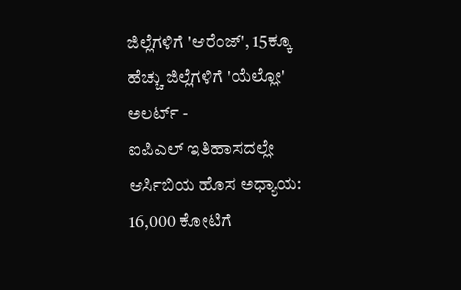ಜಿಲ್ಲೆಗಳಿಗೆ 'ಆರೆಂಜ್', 15ಕ್ಕೂ ಹೆಚ್ಚು ಜಿಲ್ಲೆಗಳಿಗೆ 'ಯೆಲ್ಲೋ' ಅಲರ್ಟ್ -
ಐಪಿಎಲ್ ಇತಿಹಾಸದಲ್ಲೇ ಆರ್ಸಿಬಿಯ ಹೊಸ ಅಧ್ಯಾಯ: 16,000 ಕೋಟಿಗೆ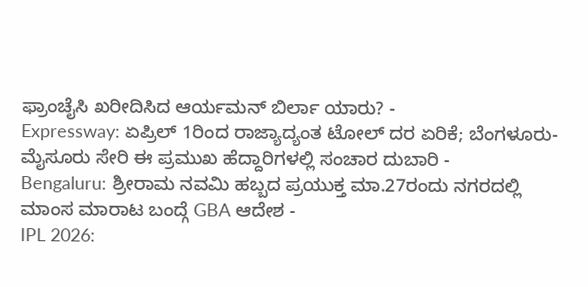ಫ್ರಾಂಚೈಸಿ ಖರೀದಿಸಿದ ಆರ್ಯಮನ್ ಬಿರ್ಲಾ ಯಾರು? -
Expressway: ಏಪ್ರಿಲ್ 1ರಿಂದ ರಾಜ್ಯಾದ್ಯಂತ ಟೋಲ್ ದರ ಏರಿಕೆ; ಬೆಂಗಳೂರು-ಮೈಸೂರು ಸೇರಿ ಈ ಪ್ರಮುಖ ಹೆದ್ದಾರಿಗಳಲ್ಲಿ ಸಂಚಾರ ದುಬಾರಿ -
Bengaluru: ಶ್ರೀರಾಮ ನವಮಿ ಹಬ್ಬದ ಪ್ರಯುಕ್ತ ಮಾ.27ರಂದು ನಗರದಲ್ಲಿ ಮಾಂಸ ಮಾರಾಟ ಬಂದ್ಗೆ GBA ಆದೇಶ -
IPL 2026: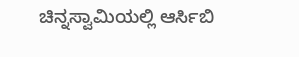ಚಿನ್ನಸ್ವಾಮಿಯಲ್ಲಿ ಆರ್ಸಿಬಿ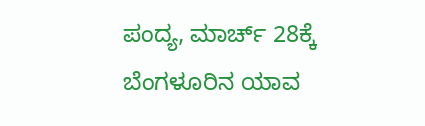ಪಂದ್ಯ, ಮಾರ್ಚ್ 28ಕ್ಕೆ ಬೆಂಗಳೂರಿನ ಯಾವ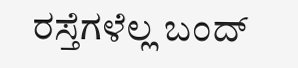ರಸ್ತೆಗಳೆಲ್ಲ ಬಂದ್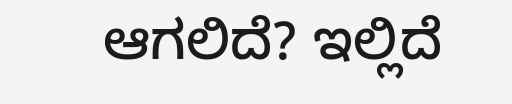ಆಗಲಿದೆ? ಇಲ್ಲಿದೆ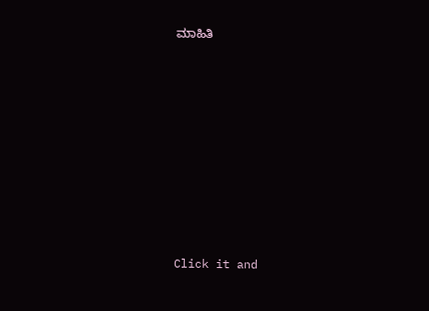ಮಾಹಿತಿ











Click it and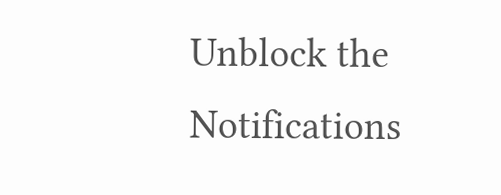Unblock the Notifications